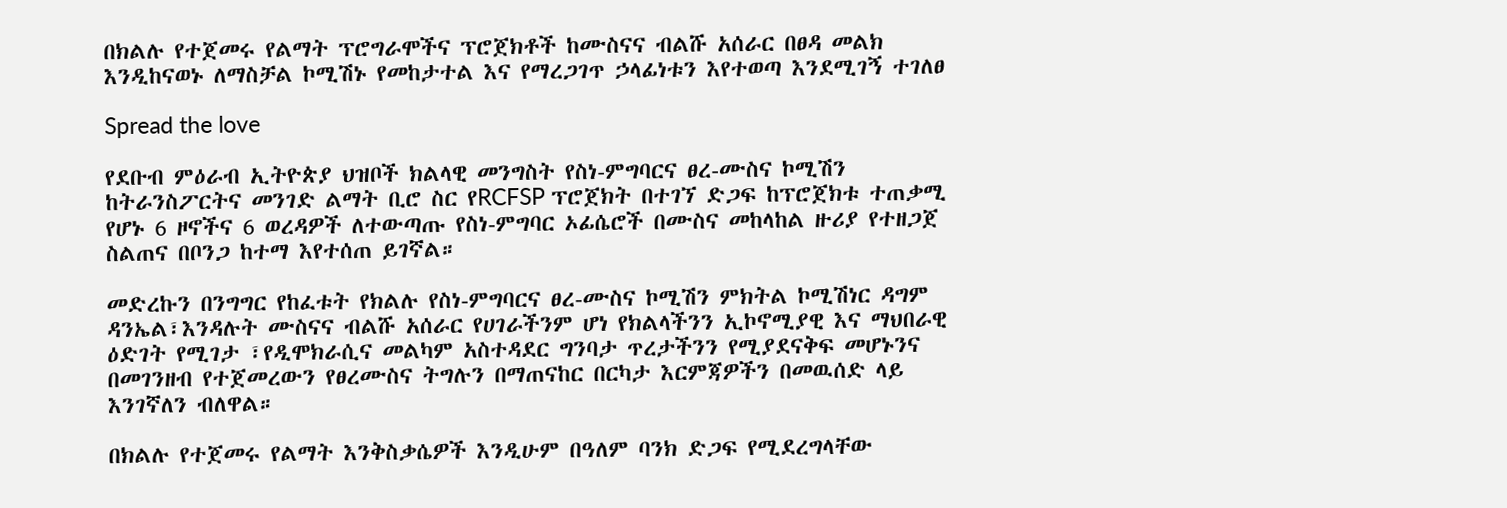በክልሉ የተጀመሩ የልማት ፕሮግራሞችና ፕሮጀክቶች ከሙስናና ብልሹ አሰራር በፀዳ መልክ እንዲከናወኑ ለማስቻል ኮሚሽኑ የመከታተል እና የማረጋገጥ ኃላፊነቱን እየተወጣ እንደሚገኝ ተገለፀ

Spread the love

የደቡብ ምዕራብ ኢትዮጵያ ህዝቦች ክልላዊ መንግስት የስነ-ምግባርና ፀረ-ሙስና ኮሚሽን ከትራንስፖርትና መንገድ ልማት ቢሮ ስር የRCFSP ፕሮጀክት በተገኘ ድጋፍ ከፕሮጀክቱ ተጠቃሚ የሆኑ 6 ዞኖችና 6 ወረዳዎች ለተውጣጡ የስነ-ምግባር ኦፊሴሮች በሙስና መከላከል ዙሪያ የተዘጋጀ ስልጠና በቦንጋ ከተማ እየተሰጠ ይገኛል።

መድረኩን በንግግር የከፈቱት የክልሉ የስነ-ምግባርና ፀረ-ሙስና ኮሚሽን ምክትል ኮሚሽነር ዳግም ዳንኤል፣እንዳሉት ሙስናና ብልሹ አሰራር የሀገራችንም ሆነ የክልላችንን ኢኮኖሚያዊ እና ማህበራዊ ዕድገት የሚገታ ፣የዲሞክራሲና መልካም አስተዳደር ግንባታ ጥረታችንን የሚያደናቅፍ መሆኑንና በመገንዘብ የተጀመረውን የፀረሙስና ትግሉን በማጠናከር በርካታ እርምጃዎችን በመዉሰድ ላይ እንገኛለን ብለዋል።

በክልሉ የተጀመሩ የልማት እንቅስቃሴዎች እንዲሁም በዓለም ባንክ ድጋፍ የሚደረግላቸው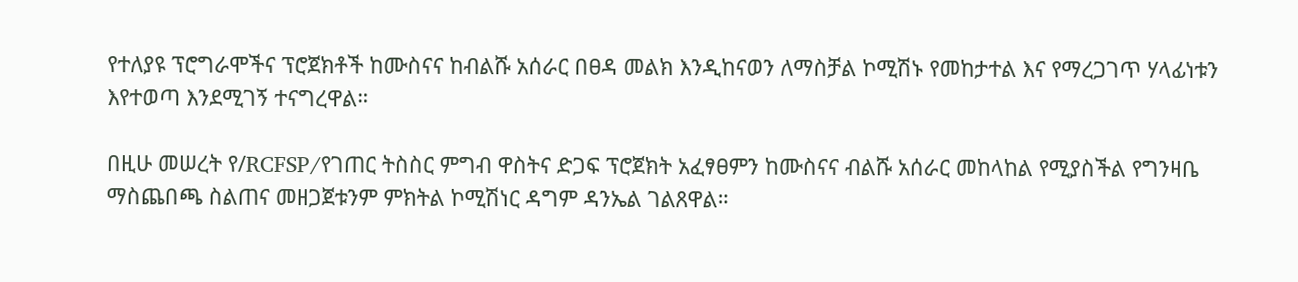የተለያዩ ፕሮግራሞችና ፕሮጀክቶች ከሙስናና ከብልሹ አሰራር በፀዳ መልክ እንዲከናወን ለማስቻል ኮሚሽኑ የመከታተል እና የማረጋገጥ ሃላፊነቱን እየተወጣ እንደሚገኝ ተናግረዋል።

በዚሁ መሠረት የ/RCFSP/የገጠር ትስስር ምግብ ዋስትና ድጋፍ ፕሮጀክት አፈፃፀምን ከሙስናና ብልሹ አሰራር መከላከል የሚያስችል የግንዛቤ ማስጨበጫ ስልጠና መዘጋጀቱንም ምክትል ኮሚሽነር ዳግም ዳንኤል ገልጸዋል።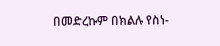በመድረኩም በክልሉ የስነ-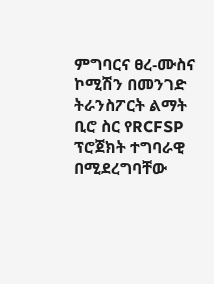ምግባርና ፀረ-ሙስና ኮሚሽን በመንገድ ትራንስፖርት ልማት ቢሮ ስር የRCFSP ፕሮጀክት ተግባራዊ በሚደረግባቸው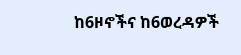ከ6ዞኖችና ከ6ወረዳዎች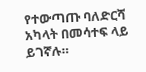የተውጣጡ ባለድርሻ አካላት በመሳተፍ ላይ ይገኛሉ።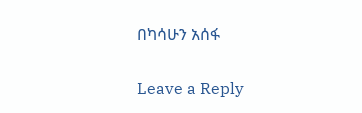በካሳሁን አሰፋ

Leave a Reply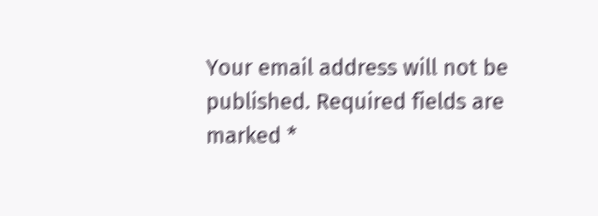Your email address will not be published. Required fields are marked *